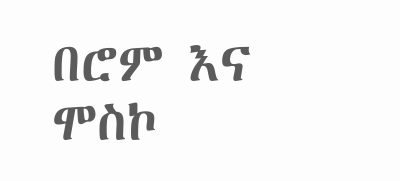በሮም እና ሞስኮ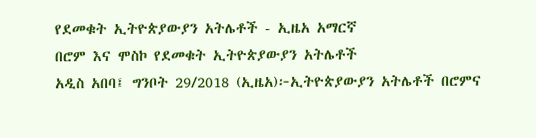የደመቁት ኢትዮጵያውያን አትሌቶች - ኢዜአ አማርኛ
በሮም እና ሞስኮ የደመቁት ኢትዮጵያውያን አትሌቶች
አዲስ አበባ፤ ግንቦት 29/2018 (ኢዜአ)፦ኢትዮጵያውያን አትሌቶች በሮምና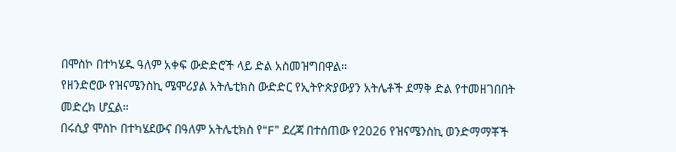በሞስኮ በተካሄዱ ዓለም አቀፍ ውድድሮች ላይ ድል አስመዝግበዋል።
የዘንድሮው የዝናሜንስኪ ሜሞሪያል አትሌቲክስ ውድድር የኢትዮጵያውያን አትሌቶች ደማቅ ድል የተመዘገበበት መድረክ ሆኗል።
በሩሲያ ሞስኮ በተካሄደውና በዓለም አትሌቲክስ የ“F” ደረጃ በተሰጠው የ2026 የዝናሜንስኪ ወንድማማቾች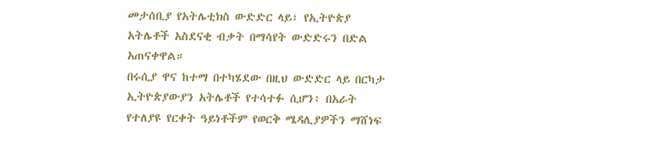መታሰቢያ የአትሌቲክስ ውድድር ላይ፣ የኢትዮጵያ አትሌቶች አስደናቂ ብቃት በማሳየት ውድድሩን በድል አጠናቀዋል።
በሩሲያ ዋና ከተማ በተካሄደው በዚህ ውድድር ላይ በርካታ ኢትዮጵያውያን አትሌቶች የተሳተፉ ሲሆን፥ በአራት የተለያዩ የርቀት ዓይነቶችም የወርቅ ሜዳሊያዎችን ማሸነፍ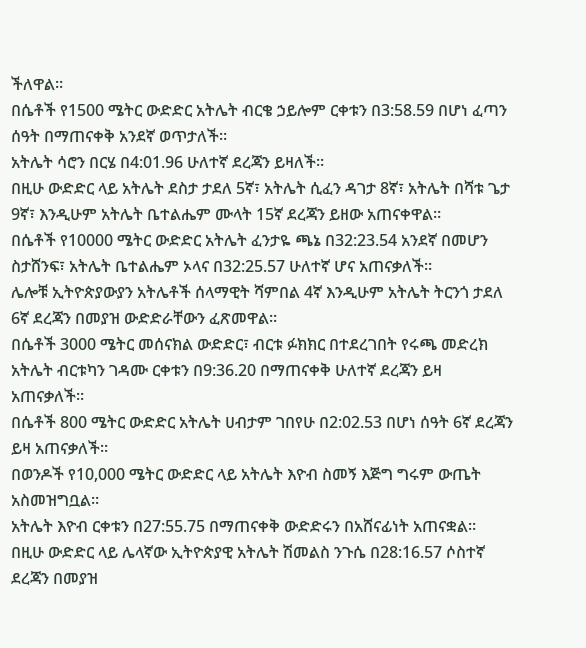ችለዋል።
በሴቶች የ1500 ሜትር ውድድር አትሌት ብርቄ ኃይሎም ርቀቱን በ3:58.59 በሆነ ፈጣን ሰዓት በማጠናቀቅ አንደኛ ወጥታለች።
አትሌት ሳሮን በርሄ በ4:01.96 ሁለተኛ ደረጃን ይዛለች።
በዚሁ ውድድር ላይ አትሌት ደስታ ታደለ 5ኛ፣ አትሌት ሲፈን ዳገታ 8ኛ፣ አትሌት በሻቱ ጌታ 9ኛ፣ እንዲሁም አትሌት ቤተልሔም ሙላት 15ኛ ደረጃን ይዘው አጠናቀዋል።
በሴቶች የ10000 ሜትር ውድድር አትሌት ፈንታዬ ጫኔ በ32:23.54 አንደኛ በመሆን ስታሸንፍ፣ አትሌት ቤተልሔም ኦላና በ32:25.57 ሁለተኛ ሆና አጠናቃለች።
ሌሎቹ ኢትዮጵያውያን አትሌቶች ሰላማዊት ሻምበል 4ኛ እንዲሁም አትሌት ትርንጎ ታደለ 6ኛ ደረጃን በመያዝ ውድድራቸውን ፈጽመዋል።
በሴቶች 3000 ሜትር መሰናክል ውድድር፣ ብርቱ ፉክክር በተደረገበት የሩጫ መድረክ አትሌት ብርቱካን ገዳሙ ርቀቱን በ9:36.20 በማጠናቀቅ ሁለተኛ ደረጃን ይዛ አጠናቃለች።
በሴቶች 800 ሜትር ውድድር አትሌት ሀብታም ገበየሁ በ2:02.53 በሆነ ሰዓት 6ኛ ደረጃን ይዛ አጠናቃለች።
በወንዶች የ10,000 ሜትር ውድድር ላይ አትሌት እዮብ ስመኝ እጅግ ግሩም ውጤት አስመዝግቧል።
አትሌት እዮብ ርቀቱን በ27:55.75 በማጠናቀቅ ውድድሩን በአሸናፊነት አጠናቋል።
በዚሁ ውድድር ላይ ሌላኛው ኢትዮጵያዊ አትሌት ሽመልስ ንጉሴ በ28:16.57 ሶስተኛ ደረጃን በመያዝ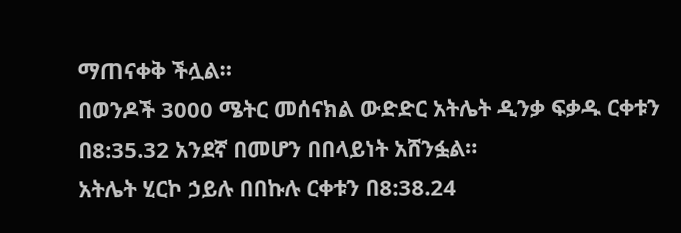ማጠናቀቅ ችሏል።
በወንዶች 3000 ሜትር መሰናክል ውድድር አትሌት ዲንቃ ፍቃዱ ርቀቱን በ8:35.32 አንደኛ በመሆን በበላይነት አሸንፏል።
አትሌት ሂርኮ ኃይሉ በበኩሉ ርቀቱን በ8:38.24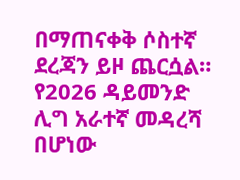በማጠናቀቅ ሶስተኛ ደረጃን ይዞ ጨርሷል።
የ2026 ዳይመንድ ሊግ አራተኛ መዳረሻ በሆነው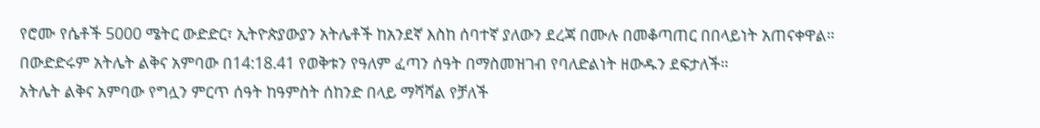የሮሙ የሴቶች 5000 ሜትር ውድድር፣ ኢትዮጵያውያን አትሌቶች ከአንደኛ እስከ ሰባተኛ ያለውን ደረጃ በሙሉ በመቆጣጠር በበላይነት አጠናቀዋል።
በውድድሩም አትሌት ልቅና አምባው በ14:18.41 የወቅቱን የዓለም ፈጣን ሰዓት በማስመዝገብ የባለድልነት ዘውዱን ደፍታለች።
አትሌት ልቅና አምባው የግሏን ምርጥ ሰዓት ከዓምስት ሰከንድ በላይ ማሻሻል የቻለች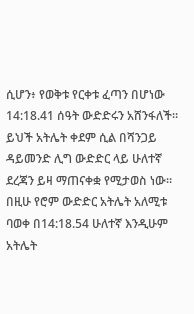ሲሆን፥ የወቅቱ የርቀቱ ፈጣን በሆነው 14:18.41 ሰዓት ውድድሩን አሸንፋለች።
ይህች አትሌት ቀደም ሲል በሻንጋይ ዳይመንድ ሊግ ውድድር ላይ ሁለተኛ ደረጃን ይዛ ማጠናቀቋ የሚታወስ ነው።
በዚሁ የሮም ውድድር አትሌት አለሚቱ ባወቀ በ14:18.54 ሁለተኛ እንዲሁም አትሌት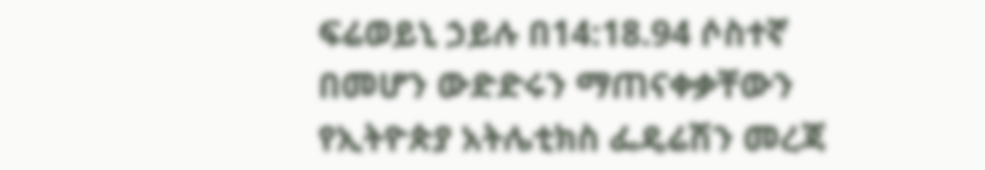ፍሬወይኒ ኃይሉ በ14:18.94 ሶስተኛ በመሆን ውድድሩን ማጠናቀቃቸውን የኢትዮጵያ አትሌቲክስ ፌዴሬሽን መረጃ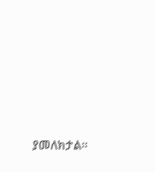ያመለክታል።